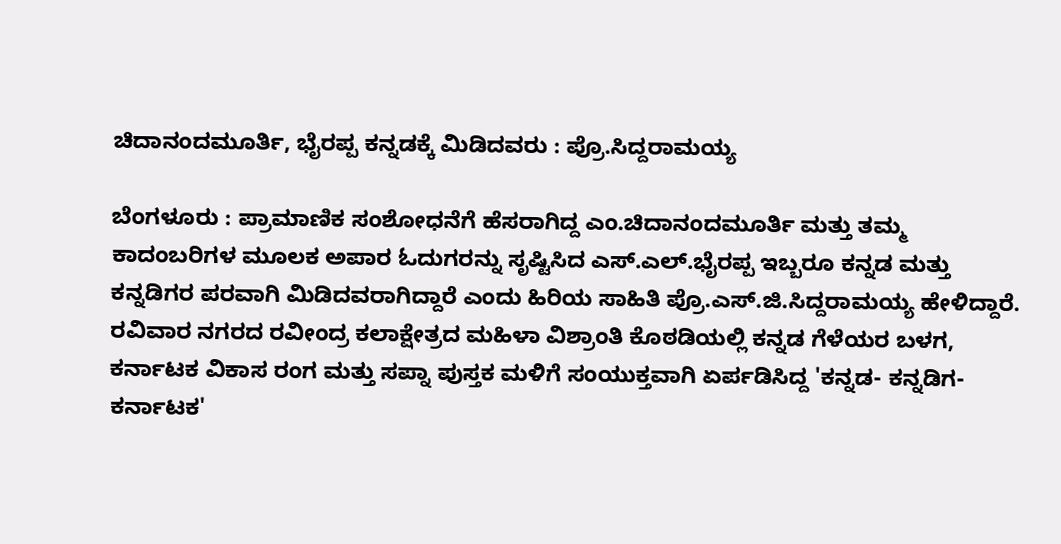ಚಿದಾನಂದಮೂರ್ತಿ, ಭೈರಪ್ಪ ಕನ್ನಡಕ್ಕೆ ಮಿಡಿದವರು : ಪ್ರೊ.ಸಿದ್ದರಾಮಯ್ಯ

ಬೆಂಗಳೂರು : ಪ್ರಾಮಾಣಿಕ ಸಂಶೋಧನೆಗೆ ಹೆಸರಾಗಿದ್ದ ಎಂ.ಚಿದಾನಂದಮೂರ್ತಿ ಮತ್ತು ತಮ್ಮ ಕಾದಂಬರಿಗಳ ಮೂಲಕ ಅಪಾರ ಓದುಗರನ್ನು ಸೃಷ್ಟಿಸಿದ ಎಸ್.ಎಲ್.ಭೈರಪ್ಪ ಇಬ್ಬರೂ ಕನ್ನಡ ಮತ್ತು ಕನ್ನಡಿಗರ ಪರವಾಗಿ ಮಿಡಿದವರಾಗಿದ್ದಾರೆ ಎಂದು ಹಿರಿಯ ಸಾಹಿತಿ ಪ್ರೊ.ಎಸ್.ಜಿ.ಸಿದ್ದರಾಮಯ್ಯ ಹೇಳಿದ್ದಾರೆ.
ರವಿವಾರ ನಗರದ ರವೀಂದ್ರ ಕಲಾಕ್ಷೇತ್ರದ ಮಹಿಳಾ ವಿಶ್ರಾಂತಿ ಕೊಠಡಿಯಲ್ಲಿ ಕನ್ನಡ ಗೆಳೆಯರ ಬಳಗ, ಕರ್ನಾಟಕ ವಿಕಾಸ ರಂಗ ಮತ್ತು ಸಪ್ನಾ ಪುಸ್ತಕ ಮಳಿಗೆ ಸಂಯುಕ್ತವಾಗಿ ಏರ್ಪಡಿಸಿದ್ದ 'ಕನ್ನಡ- ಕನ್ನಡಿಗ- ಕರ್ನಾಟಕ'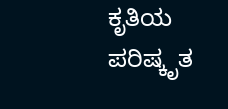ಕೃತಿಯ ಪರಿಷ್ಕೃತ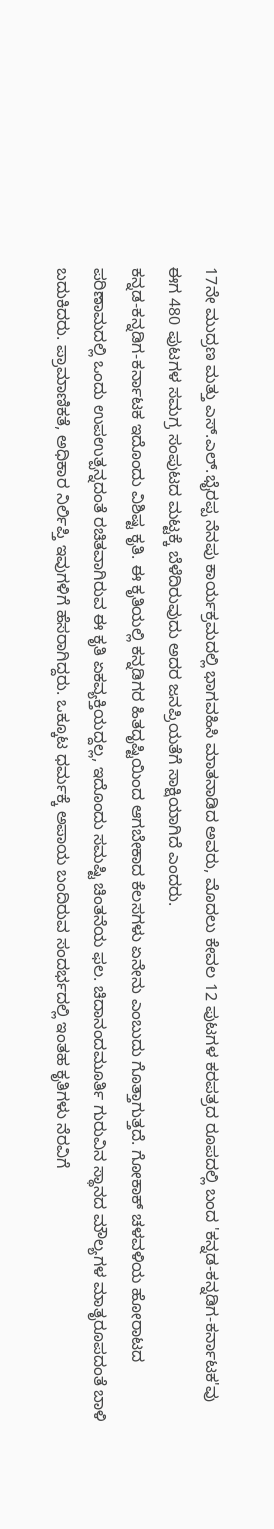17ನೇ ಮುದ್ರಣ ಮತ್ತು ಎಸ್.ಎಲ್.ಭೈರಪ್ಪ ನೆನಪು ಕಾರ್ಯಕ್ರಮದಲ್ಲಿ ಭಾಗವಹಿಸಿ ಮಾತನಾಡಿದ ಅವರು, ಮೊದಲು ಕೇವಲ 12 ಪುಟಗಳ ಕರಪತ್ರದ ರೂಪದಲ್ಲಿ ಬಂದ 'ಕನ್ನಡ-ಕನ್ನಡಿಗ-ಕರ್ನಾಟಕ'ವು ಈಗ 480 ಪುಟಗಳ ಸಮಗ್ರ ಸಂಪುಟದ ಮಟ್ಟಕ್ಕೆ ಬೆಳೆದಿರುವುದು ಅದರ ಜನಪ್ರಿಯತೆಗೆ ಸಾಕ್ಷಿಯಾಗಿದೆ ಎಂದರು.
ಕನ್ನಡ-ಕನ್ನಡಿಗ-ಕರ್ನಾಟಕ ಇದೊಂದು ವಿಶಿಷ್ಟ ಕೃತಿ. ಈ ಕೃತಿಯಲ್ಲಿ ಕನ್ನಡಿಗರ ಹಿತದೃಷ್ಟಿಯಿಂದ ಆಗಬೇಕಾದ ಕೆಲಸಗಳು ಏನೇನು ಎಂಬುದು ಗೊತ್ತಾಗುತ್ತದೆ. ಗೋಕಾಕ್ ಚಳವಳಿಯ ಹೋರಾಟದ ಪರಿಣಾಮದಲ್ಲಿ ಒಂದು ಉಪಉತ್ಪನ್ನದಂತೆ ರಚಿತವಾಗಿರುವ ಈ ಕೃತಿ ಏಕವ್ಯಕ್ತಿಯದ್ದಲ್ಲ, ಇದೊಂದು ಸಮಷ್ಟಿ ಚಿಂತನೆಯ ಫಲ. ಚಿದಾನಂದಮೂರ್ತಿ ಗುರುವಿನ ಸ್ಥಾನದ ಮೌಲ್ಯಗಳ ಮಾತೃರೂಪದಂತೆ ಬಾಳಿ ಬದುಕಿದರು. ಪ್ರಾಮಾಣಿಕತೆ, ಅಧಿಕಾರ ನಿರ್ಲಿಪ್ತಿ ಇವುಗಳಿಗೆ ಹೆಸರಾಗಿದ್ದರು. ಒಕ್ಕೂಟ ಧರ್ಮಕ್ಕೆ ಅಪಾಯ ಬಂದಿರುವ ಸಂದರ್ಭದಲ್ಲಿ ಇಂತಹ ಕೃತಿಗಳು ನೆರವಿಗೆ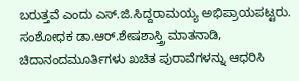ಬರುತ್ತವೆ ಎಂದು ಎಸ್.ಜಿ.ಸಿದ್ದರಾಮಯ್ಯ ಅಭಿಪ್ರಾಯಪಟ್ಟರು.
ಸಂಶೋಧಕ ಡಾ.ಆರ್.ಶೇಷಶಾಸ್ತ್ರಿ ಮಾತನಾಡಿ, ಚಿದಾನಂದಮೂರ್ತಿಗಳು ಖಚಿತ ಪುರಾವೆಗಳನ್ನು ಆಧರಿಸಿ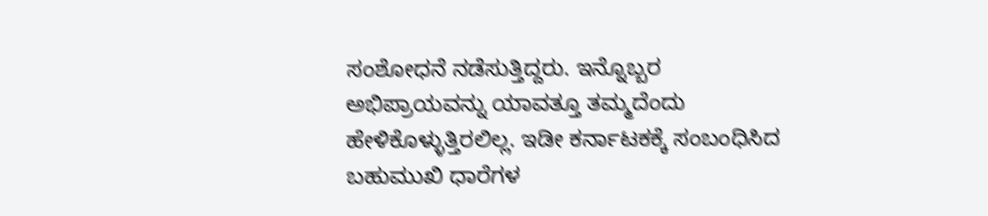ಸಂಶೋಧನೆ ನಡೆಸುತ್ತಿದ್ದರು. ಇನ್ನೊಬ್ಬರ ಅಭಿಪ್ರಾಯವನ್ನು ಯಾವತ್ತೂ ತಮ್ಮದೆಂದು ಹೇಳಿಕೊಳ್ಳುತ್ತಿರಲಿಲ್ಲ. ಇಡೀ ಕರ್ನಾಟಕಕ್ಕೆ ಸಂಬಂಧಿಸಿದ ಬಹುಮುಖಿ ಧಾರೆಗಳ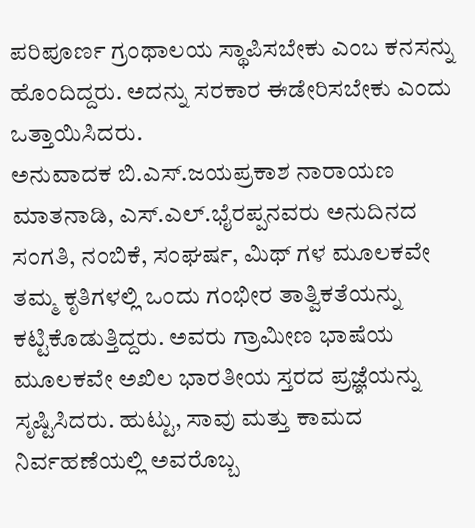ಪರಿಪೂರ್ಣ ಗ್ರಂಥಾಲಯ ಸ್ಥಾಪಿಸಬೇಕು ಎಂಬ ಕನಸನ್ನು ಹೊಂದಿದ್ದರು. ಅದನ್ನು ಸರಕಾರ ಈಡೇರಿಸಬೇಕು ಎಂದು ಒತ್ತಾಯಿಸಿದರು.
ಅನುವಾದಕ ಬಿ.ಎಸ್.ಜಯಪ್ರಕಾಶ ನಾರಾಯಣ ಮಾತನಾಡಿ, ಎಸ್.ಎಲ್.ಭೈರಪ್ಪನವರು ಅನುದಿನದ ಸಂಗತಿ, ನಂಬಿಕೆ, ಸಂಘರ್ಷ, ಮಿಥ್ ಗಳ ಮೂಲಕವೇ ತಮ್ಮ ಕೃತಿಗಳಲ್ಲಿ ಒಂದು ಗಂಭೀರ ತಾತ್ವಿಕತೆಯನ್ನು ಕಟ್ಟಿಕೊಡುತ್ತಿದ್ದರು. ಅವರು ಗ್ರಾಮೀಣ ಭಾಷೆಯ ಮೂಲಕವೇ ಅಖಿಲ ಭಾರತೀಯ ಸ್ತರದ ಪ್ರಜ್ಞೆಯನ್ನು ಸೃಷ್ಟಿಸಿದರು. ಹುಟ್ಟು, ಸಾವು ಮತ್ತು ಕಾಮದ ನಿರ್ವಹಣೆಯಲ್ಲಿ ಅವರೊಬ್ಬ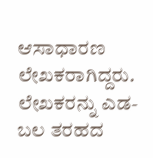ಆಸಾಧಾರಣ ಲೇಖಕರಾಗಿದ್ದರು. ಲೇಖಕರನ್ನು ಎಡ-ಬಲ ತರಹದ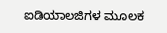ಐಡಿಯಾಲಜಿಗಳ ಮೂಲಕ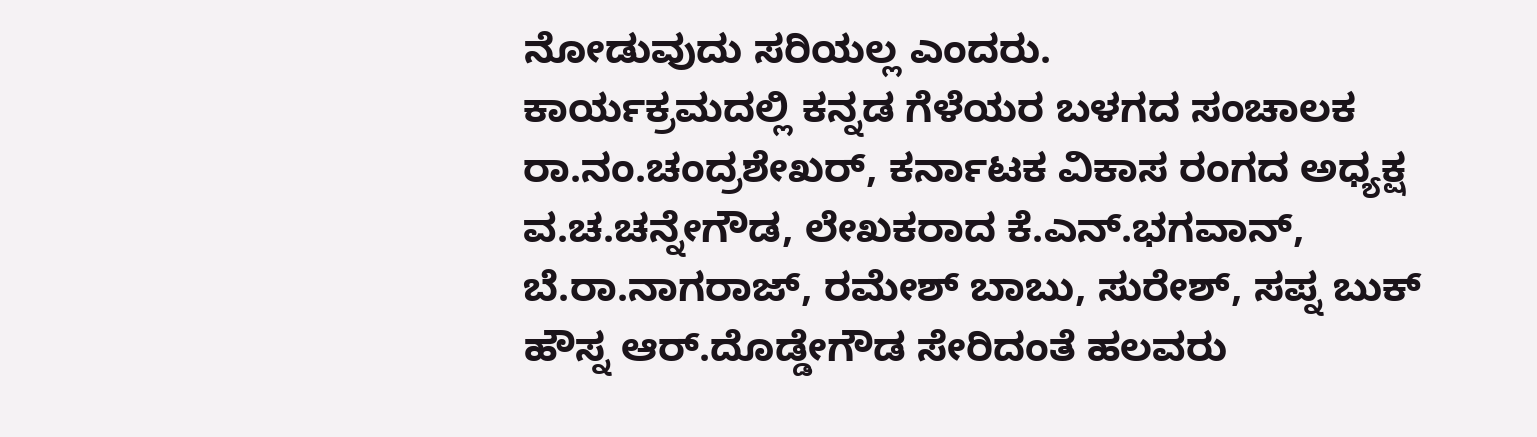ನೋಡುವುದು ಸರಿಯಲ್ಲ ಎಂದರು.
ಕಾರ್ಯಕ್ರಮದಲ್ಲಿ ಕನ್ನಡ ಗೆಳೆಯರ ಬಳಗದ ಸಂಚಾಲಕ ರಾ.ನಂ.ಚಂದ್ರಶೇಖರ್, ಕರ್ನಾಟಕ ವಿಕಾಸ ರಂಗದ ಅಧ್ಯಕ್ಷ ವ.ಚ.ಚನ್ನೇಗೌಡ, ಲೇಖಕರಾದ ಕೆ.ಎನ್.ಭಗವಾನ್, ಬೆ.ರಾ.ನಾಗರಾಜ್, ರಮೇಶ್ ಬಾಬು, ಸುರೇಶ್, ಸಪ್ನ ಬುಕ್ ಹೌಸ್ನ ಆರ್.ದೊಡ್ಡೇಗೌಡ ಸೇರಿದಂತೆ ಹಲವರು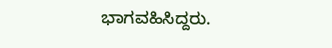ಭಾಗವಹಿಸಿದ್ದರು.